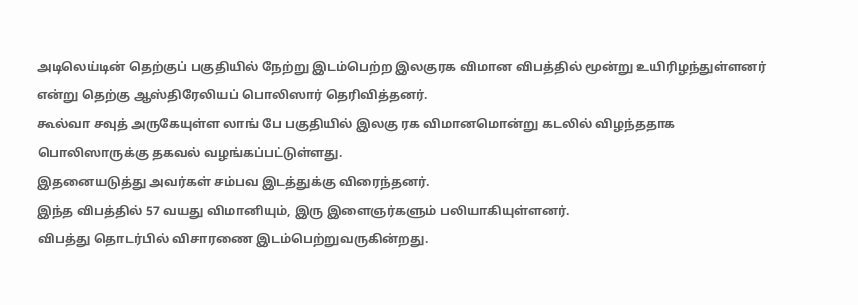அடிலெய்டின் தெற்குப் பகுதியில் நேற்று இடம்பெற்ற இலகுரக விமான விபத்தில் மூன்று உயிரிழந்துள்ளனர் என்று தெற்கு ஆஸ்திரேலியப் பொலிஸார் தெரிவித்தனர்.
கூல்வா சவுத் அருகேயுள்ள லாங் பே பகுதியில் இலகு ரக விமானமொன்று கடலில் விழந்ததாக பொலிஸாருக்கு தகவல் வழங்கப்பட்டுள்ளது.
இதனையடுத்து அவர்கள் சம்பவ இடத்துக்கு விரைந்தனர்.
இந்த விபத்தில் 57 வயது விமானியும், இரு இளைஞர்களும் பலியாகியுள்ளனர்.
விபத்து தொடர்பில் விசாரணை இடம்பெற்றுவருகின்றது.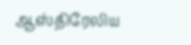ஆஸ்திரேலிய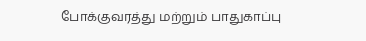போக்குவரத்து மற்றும் பாதுகாப்பு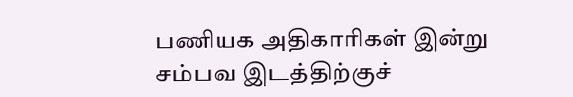பணியக அதிகாரிகள் இன்று சம்பவ இடத்திற்குச்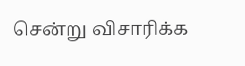சென்று விசாரிக்க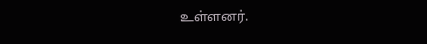உள்ளனர்.